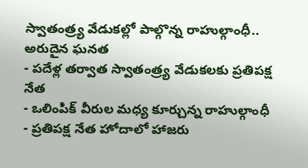స్వాతంత్ర్య వేడుకల్లో పాల్గొన్న రాహుల్గాంధీ.. అరుదైన ఘనత
- పదేళ్ల తర్వాత స్వాతంత్ర్య వేడుకలకు ప్రతిపక్ష నేత
- ఒలింపిక్ వీరుల మధ్య కూర్చున్న రాహుల్గాంధీ
- ప్రతిపక్ష నేత హోదాలో హాజరు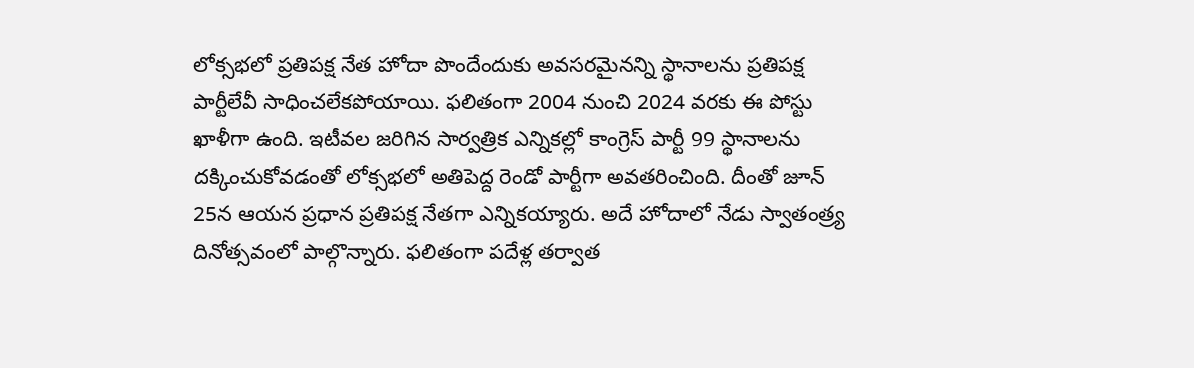లోక్సభలో ప్రతిపక్ష నేత హోదా పొందేందుకు అవసరమైనన్ని స్థానాలను ప్రతిపక్ష పార్టీలేవీ సాధించలేకపోయాయి. ఫలితంగా 2004 నుంచి 2024 వరకు ఈ పోస్టు ఖాళీగా ఉంది. ఇటీవల జరిగిన సార్వత్రిక ఎన్నికల్లో కాంగ్రెస్ పార్టీ 99 స్థానాలను దక్కించుకోవడంతో లోక్సభలో అతిపెద్ద రెండో పార్టీగా అవతరించింది. దీంతో జూన్ 25న ఆయన ప్రధాన ప్రతిపక్ష నేతగా ఎన్నికయ్యారు. అదే హోదాలో నేడు స్వాతంత్ర్య దినోత్సవంలో పాల్గొన్నారు. ఫలితంగా పదేళ్ల తర్వాత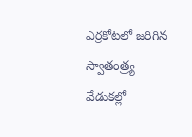ఎర్రకోటలో జరిగిన స్వాతంత్ర్య వేడుకల్లో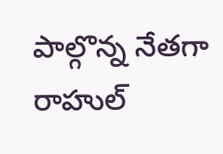పాల్గొన్న నేతగా రాహుల్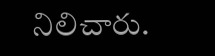నిలిచారు.